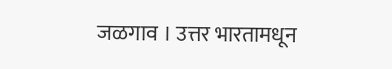जळगाव । उत्तर भारतामधून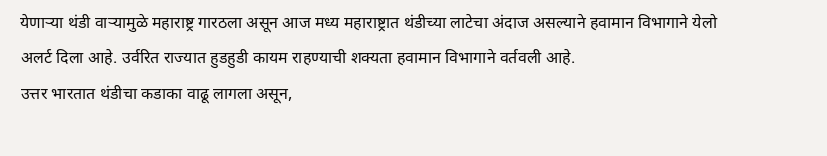येणाऱ्या थंडी वाऱ्यामुळे महाराष्ट्र गारठला असून आज मध्य महाराष्ट्रात थंडीच्या लाटेचा अंदाज असल्याने हवामान विभागाने येलो अलर्ट दिला आहे. उर्वरित राज्यात हुडहुडी कायम राहण्याची शक्यता हवामान विभागाने वर्तवली आहे.
उत्तर भारतात थंडीचा कडाका वाढू लागला असून,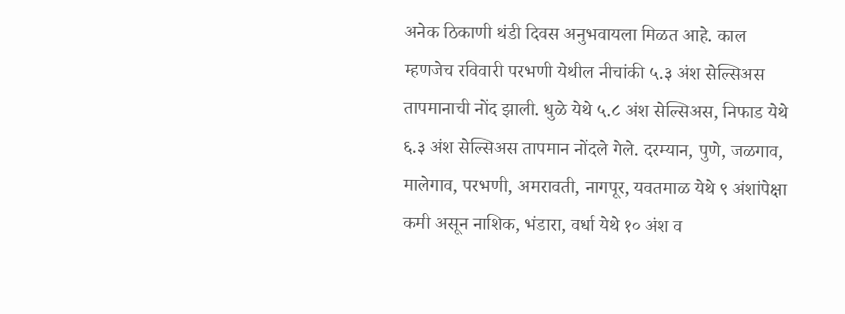अनेक ठिकाणी थंडी दिवस अनुभवायला मिळत आहे. काल म्हणजेच रविवारी परभणी येथील नीचांकी ५.३ अंश सेल्सिअस तापमानाची नोंद झाली. धुळे येथे ५.८ अंश सेल्सिअस, निफाड येथे ६.३ अंश सेल्सिअस तापमान नोंदले गेले. दरम्यान, पुणे, जळगाव, मालेगाव, परभणी, अमरावती, नागपूर, यवतमाळ येथे ९ अंशांपेक्षा कमी असून नाशिक, भंडारा, वर्धा येथे १० अंश व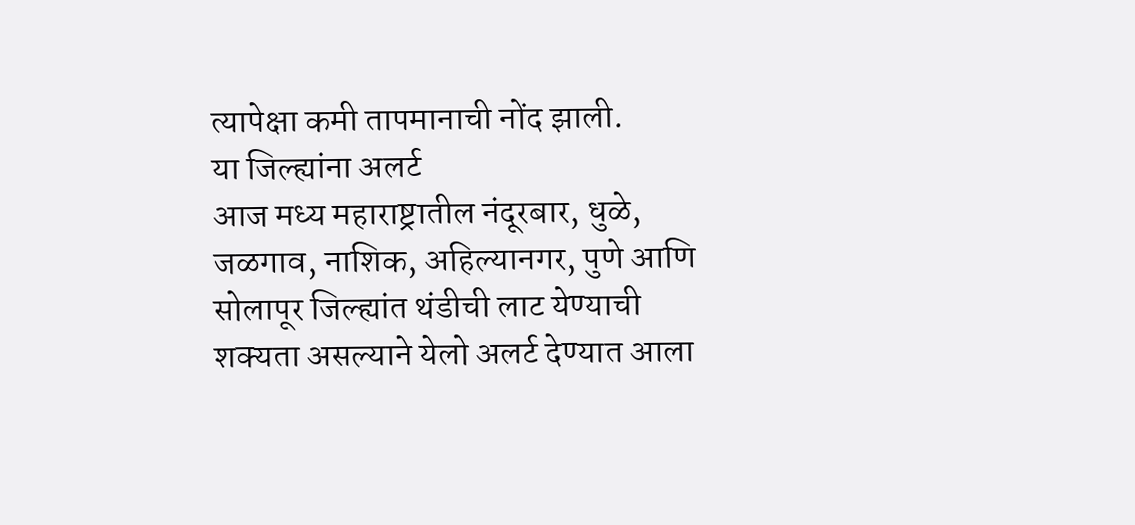त्यापेक्षा कमी तापमानाची नोंद झाली.
या जिल्ह्यांना अलर्ट
आज मध्य महाराष्ट्रातील नंदूरबार, धुळे, जळगाव, नाशिक, अहिल्यानगर, पुणे आणि सोलापूर जिल्ह्यांत थंडीची लाट येण्याची शक्यता असल्याने येलो अलर्ट देण्यात आला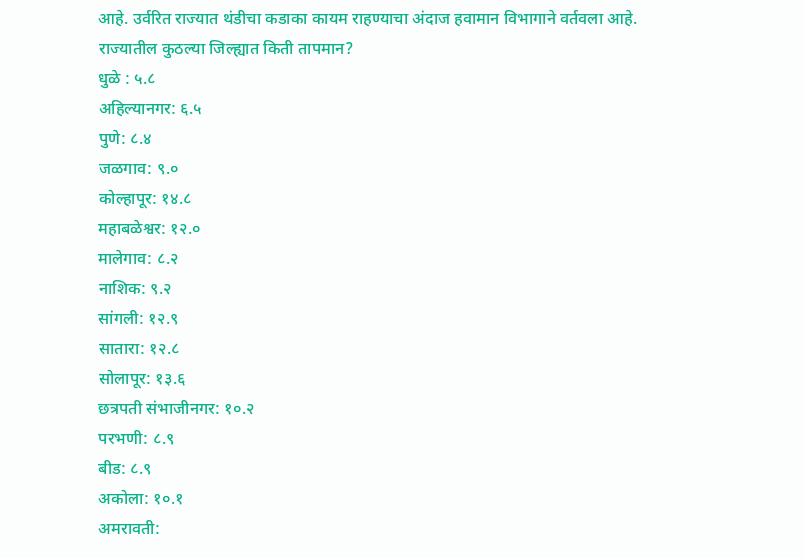आहे. उर्वरित राज्यात थंडीचा कडाका कायम राहण्याचा अंदाज हवामान विभागाने वर्तवला आहे.
राज्यातील कुठल्या जिल्ह्यात किती तापमान?
धुळे : ५.८
अहिल्यानगर: ६.५
पुणे: ८.४
जळगाव: ९.०
कोल्हापूर: १४.८
महाबळेश्वर: १२.०
मालेगाव: ८.२
नाशिक: ९.२
सांगली: १२.९
सातारा: १२.८
सोलापूर: १३.६
छत्रपती संभाजीनगर: १०.२
परभणी: ८.९
बीड: ८.९
अकोला: १०.१
अमरावती: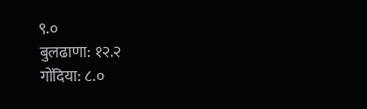९.०
बुलढाणा: १२.२
गोंदिया: ८.०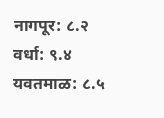नागपूर: ८.२
वर्धा: ९.४
यवतमाळ: ८.५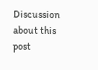Discussion about this post